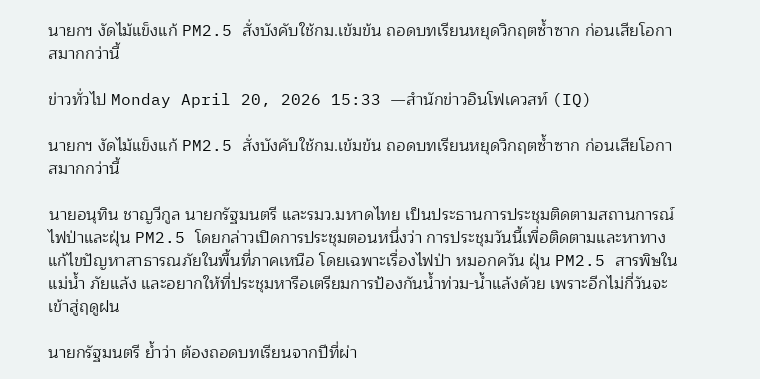นายกฯ งัดไม้แข็งแก้ PM2.5 สั่งบังคับใช้กม.เข้มข้น ถอดบทเรียนหยุดวิกฤตซ้ำซาก ก่อนเสียโอกาสมากกว่านี้

ข่าวทั่วไป Monday April 20, 2026 15:33 —สำนักข่าวอินโฟเควสท์ (IQ)

นายกฯ งัดไม้แข็งแก้ PM2.5 สั่งบังคับใช้กม.เข้มข้น ถอดบทเรียนหยุดวิกฤตซ้ำซาก ก่อนเสียโอกาสมากกว่านี้

นายอนุทิน ชาญวีกูล นายกรัฐมนตรี และรมว.มหาดไทย เป็นประธานการประชุมติดตามสถานการณ์ไฟป่าและฝุ่น PM2.5 โดยกล่าวเปิดการประชุมตอนหนึ่งว่า การประชุมวันนี้เพื่อติดตามและหาทางแก้ไขปัญหาสาธารณภัยในพื้นที่ภาคเหนือ โดยเฉพาะเรื่องไฟป่า หมอกควัน ฝุ่น PM2.5 สารพิษในแม่น้ำ ภัยแล้ง และอยากให้ที่ประชุมหารือเตรียมการป้องกันน้ำท่วม-น้ำแล้งด้วย เพราะอีกไม่กี่วันจะเข้าสู่ฤดูฝน

นายกรัฐมนตรี ย้ำว่า ต้องถอดบทเรียนจากปีที่ผ่า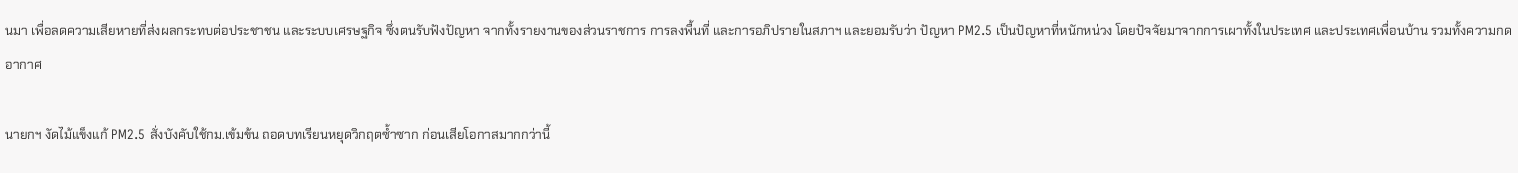นมา เพื่อลดความเสียหายที่ส่งผลกระทบต่อประชาชน และระบบเศรษฐกิจ ซึ่งตนรับฟังปัญหา จากทั้งรายงานของส่วนราชการ การลงพื้นที่ และการอภิปรายในสภาฯ และยอมรับว่า ปัญหา PM2.5 เป็นปัญหาที่หนักหน่วง โดยปัจจัยมาจากการเผาทั้งในประเทศ และประเทศเพื่อนบ้าน รวมทั้งความกดอากาศ

นายกฯ งัดไม้แข็งแก้ PM2.5 สั่งบังคับใช้กม.เข้มข้น ถอดบทเรียนหยุดวิกฤตซ้ำซาก ก่อนเสียโอกาสมากกว่านี้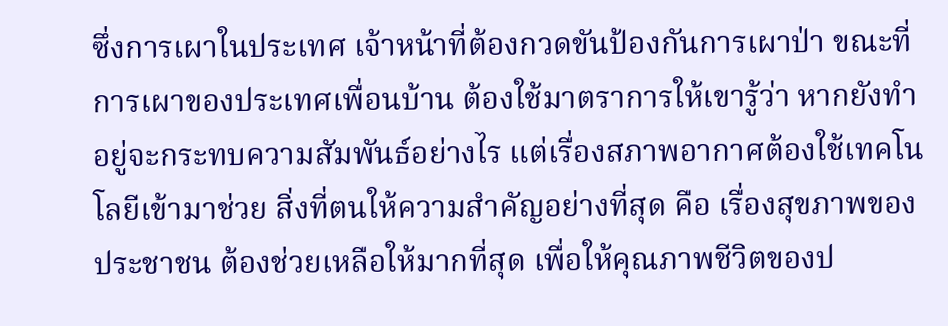ซึ่งการเผาในประเทศ เจ้าหน้าที่ต้องกวดขันป้องกันการเผาป่า ขณะที่การเผาของประเทศเพื่อนบ้าน ต้องใช้มาตราการให้เขารู้ว่า หากยังทำอยู่จะกระทบความสัมพันธ์อย่างไร แต่เรื่องสภาพอากาศต้องใช้เทคโนโลยีเข้ามาช่วย สิ่งที่ตนให้ความสำคัญอย่างที่สุด คือ เรื่องสุขภาพของประชาชน ต้องช่วยเหลือให้มากที่สุด เพื่อให้คุณภาพชีวิตของป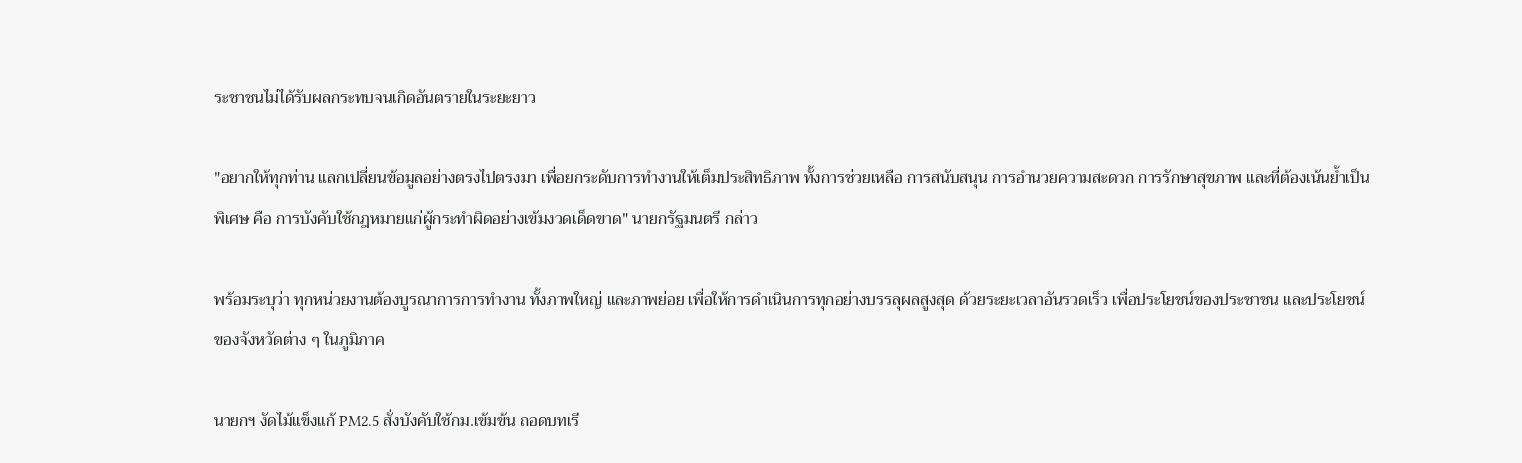ระชาชนไม่ได้รับผลกระทบจนเกิดอันตรายในระยะยาว

"อยากให้ทุกท่าน แลกเปลี่ยนข้อมูลอย่างตรงไปตรงมา เพื่อยกระดับการทำงานให้เต็มประสิทธิภาพ ทั้งการช่วยเหลือ การสนับสนุน การอำนวยความสะดวก การรักษาสุขภาพ และที่ต้องเน้นย้ำเป็นพิเศษ คือ การบังคับใช้กฎหมายแก่ผู้กระทำผิดอย่างเข้มงวดเด็ดขาด" นายกรัฐมนตรี กล่าว

พร้อมระบุว่า ทุกหน่วยงานต้องบูรณาการการทำงาน ทั้งภาพใหญ่ และภาพย่อย เพื่อให้การดำเนินการทุกอย่างบรรลุผลสูงสุด ด้วยระยะเวลาอันรวดเร็ว เพื่อประโยชน์ของประชาชน และประโยชน์ของจังหวัดต่าง ๆ ในภูมิภาค

นายกฯ งัดไม้แข็งแก้ PM2.5 สั่งบังคับใช้กม.เข้มข้น ถอดบทเรี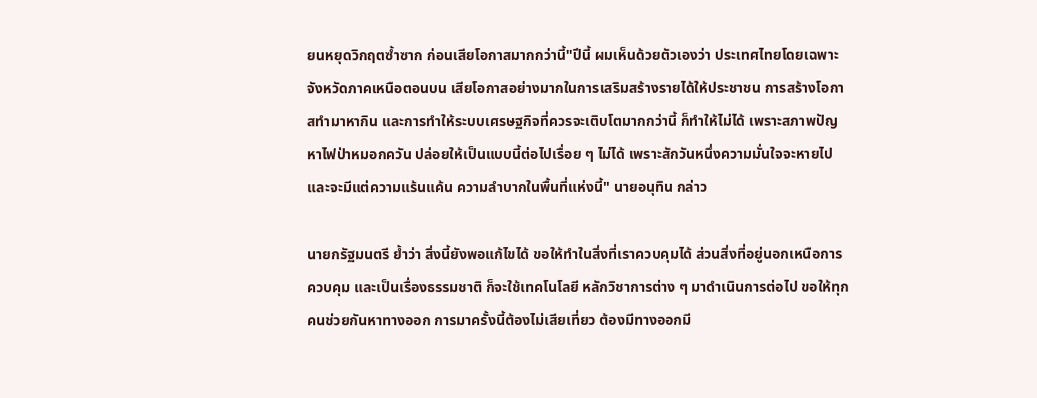ยนหยุดวิกฤตซ้ำซาก ก่อนเสียโอกาสมากกว่านี้"ปีนี้ ผมเห็นด้วยตัวเองว่า ประเทศไทยโดยเฉพาะจังหวัดภาคเหนือตอนบน เสียโอกาสอย่างมากในการเสริมสร้างรายได้ให้ประชาชน การสร้างโอกาสทำมาหากิน และการทำให้ระบบเศรษฐกิจที่ควรจะเติบโตมากกว่านี้ ก็ทำให้ไม่ได้ เพราะสภาพปัญหาไฟป่าหมอกควัน ปล่อยให้เป็นแบบนี้ต่อไปเรื่อย ๆ ไม่ได้ เพราะสักวันหนึ่งความมั่นใจจะหายไป และจะมีแต่ความแร้นแค้น ความลำบากในพื้นที่แห่งนี้" นายอนุทิน กล่าว

นายกรัฐมนตรี ย้ำว่า สิ่งนี้ยังพอแก้ไขได้ ขอให้ทำในสิ่งที่เราควบคุมได้ ส่วนสิ่งที่อยู่นอกเหนือการควบคุม และเป็นเรื่องธรรมชาติ ก็จะใช้เทคโนโลยี หลักวิชาการต่าง ๆ มาดำเนินการต่อไป ขอให้ทุกคนช่วยกันหาทางออก การมาครั้งนี้ต้องไม่เสียเที่ยว ต้องมีทางออกมี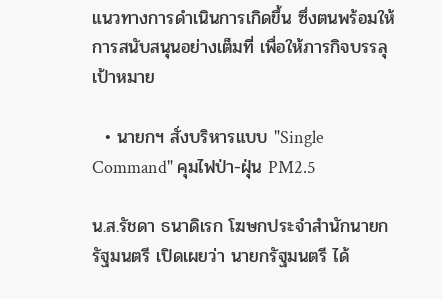แนวทางการดำเนินการเกิดขึ้น ซึ่งตนพร้อมให้การสนับสนุนอย่างเต็มที่ เพื่อให้ภารกิจบรรลุเป้าหมาย

  • นายกฯ สั่งบริหารแบบ "Single Command" คุมไฟป่า-ฝุ่น PM2.5

น.ส.รัชดา ธนาดิเรก โฆษกประจำสำนักนายกรัฐมนตรี เปิดเผยว่า นายกรัฐมนตรี ได้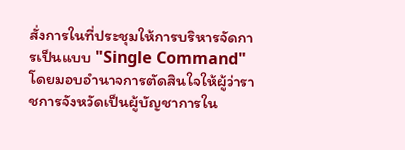สั่งการในที่ประชุมให้การบริหารจัดการเป็นแบบ "Single Command" โดยมอบอำนาจการตัดสินใจให้ผู้ว่าราชการจังหวัดเป็นผู้บัญชาการใน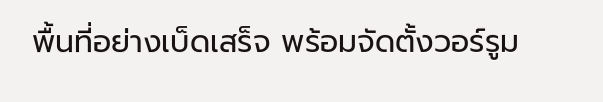พื้นที่อย่างเบ็ดเสร็จ พร้อมจัดตั้งวอร์รูม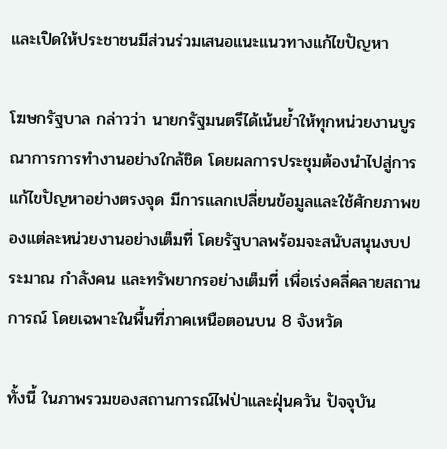และเปิดให้ประชาชนมีส่วนร่วมเสนอแนะแนวทางแก้ไขปัญหา

โฆษกรัฐบาล กล่าวว่า นายกรัฐมนตรีได้เน้นย้ำให้ทุกหน่วยงานบูรณาการการทำงานอย่างใกล้ชิด โดยผลการประชุมต้องนำไปสู่การแก้ไขปัญหาอย่างตรงจุด มีการแลกเปลี่ยนข้อมูลและใช้ศักยภาพของแต่ละหน่วยงานอย่างเต็มที่ โดยรัฐบาลพร้อมจะสนับสนุนงบประมาณ กำลังคน และทรัพยากรอย่างเต็มที่ เพื่อเร่งคลี่คลายสถานการณ์ โดยเฉพาะในพื้นที่ภาคเหนือตอนบน 8 จังหวัด

ทั้งนี้ ในภาพรวมของสถานการณ์ไฟป่าและฝุ่นควัน ปัจจุบัน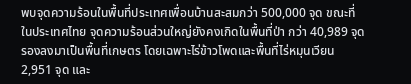พบจุดความร้อนในพื้นที่ประเทศเพื่อนบ้านสะสมกว่า 500,000 จุด ขณะที่ในประเทศไทย จุดความร้อนส่วนใหญ่ยังคงเกิดในพื้นที่ป่า กว่า 40,989 จุด รองลงมาเป็นพื้นที่เกษตร โดยเฉพาะไร่ข้าวโพดและพื้นที่ไร่หมุนเวียน 2,951 จุด และ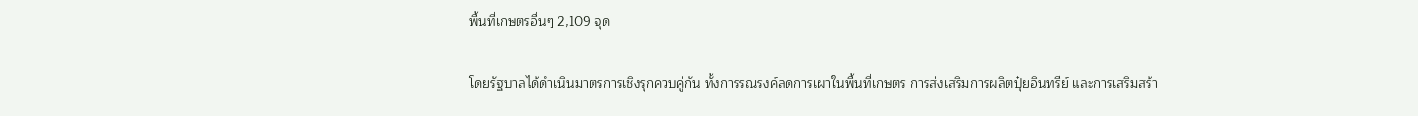พื้นที่เกษตรอื่นๆ 2,109 จุด

โดยรัฐบาลได้ดำเนินมาตรการเชิงรุกควบคู่กัน ทั้งการรณรงค์ลดการเผาในพื้นที่เกษตร การส่งเสริมการผลิตปุ๋ยอินทรีย์ และการเสริมสร้า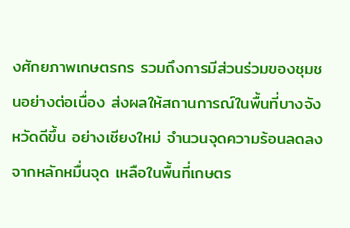งศักยภาพเกษตรกร รวมถึงการมีส่วนร่วมของชุมชนอย่างต่อเนื่อง ส่งผลให้สถานการณ์ในพื้นที่บางจังหวัดดีขึ้น อย่างเชียงใหม่ จำนวนจุดความร้อนลดลงจากหลักหมื่นจุด เหลือในพื้นที่เกษตร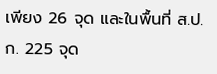เพียง 26 จุด และในพื้นที่ ส.ป.ก. 225 จุด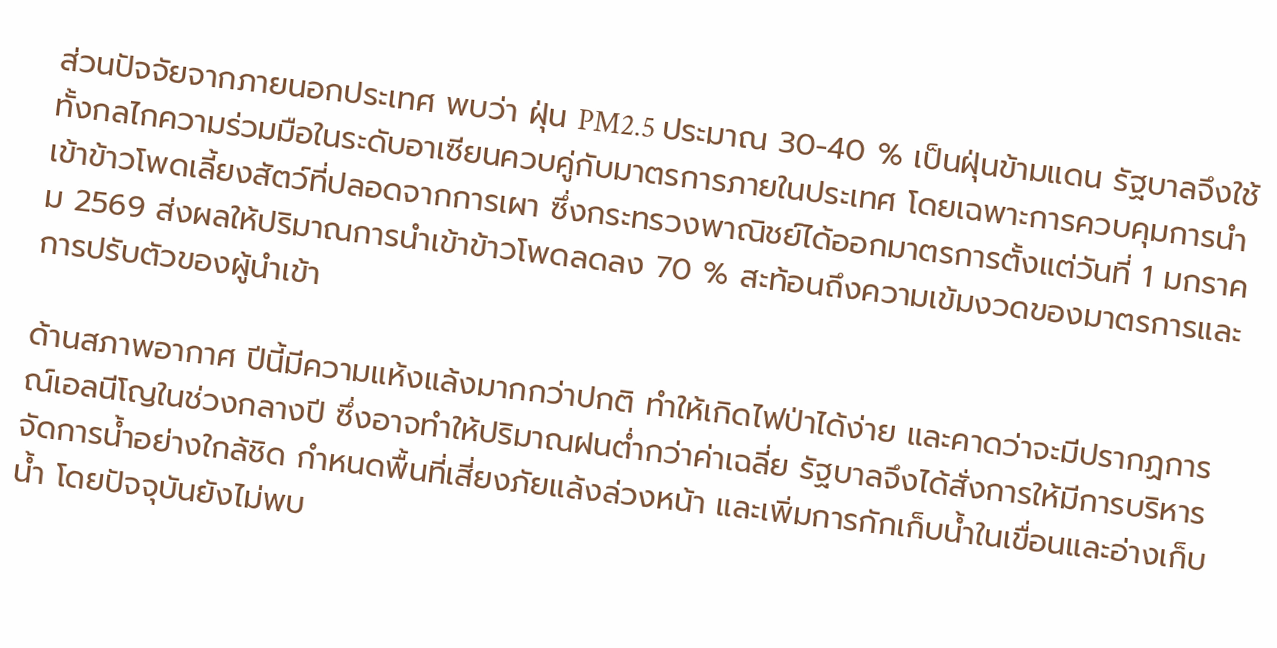ส่วนปัจจัยจากภายนอกประเทศ พบว่า ฝุ่น PM2.5 ประมาณ 30-40 % เป็นฝุ่นข้ามแดน รัฐบาลจึงใช้ทั้งกลไกความร่วมมือในระดับอาเซียนควบคู่กับมาตรการภายในประเทศ โดยเฉพาะการควบคุมการนำเข้าข้าวโพดเลี้ยงสัตว์ที่ปลอดจากการเผา ซึ่งกระทรวงพาณิชย์ได้ออกมาตรการตั้งแต่วันที่ 1 มกราคม 2569 ส่งผลให้ปริมาณการนำเข้าข้าวโพดลดลง 70 % สะท้อนถึงความเข้มงวดของมาตรการและการปรับตัวของผู้นำเข้า

ด้านสภาพอากาศ ปีนี้มีความแห้งแล้งมากกว่าปกติ ทำให้เกิดไฟป่าได้ง่าย และคาดว่าจะมีปรากฏการณ์เอลนีโญในช่วงกลางปี ซึ่งอาจทำให้ปริมาณฝนต่ำกว่าค่าเฉลี่ย รัฐบาลจึงได้สั่งการให้มีการบริหารจัดการน้ำอย่างใกล้ชิด กำหนดพื้นที่เสี่ยงภัยแล้งล่วงหน้า และเพิ่มการกักเก็บน้ำในเขื่อนและอ่างเก็บน้ำ โดยปัจจุบันยังไม่พบ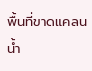พื้นที่ขาดแคลนน้ำ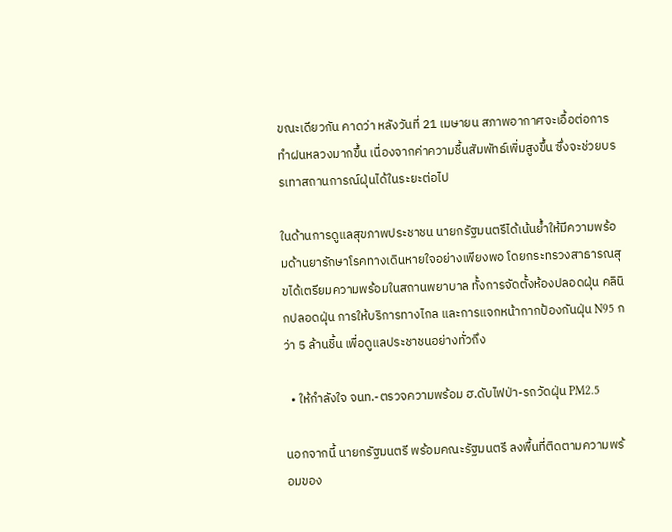ขณะเดียวกัน คาดว่า หลังวันที่ 21 เมษายน สภาพอากาศจะเอื้อต่อการทำฝนหลวงมากขึ้น เนื่องจากค่าความชื้นสัมพัทธ์เพิ่มสูงขึ้น ซึ่งจะช่วยบรรเทาสถานการณ์ฝุ่นได้ในระยะต่อไป

ในด้านการดูแลสุขภาพประชาชน นายกรัฐมนตรีได้เน้นย้ำให้มีความพร้อมด้านยารักษาโรคทางเดินหายใจอย่างเพียงพอ โดยกระทรวงสาธารณสุขได้เตรียมความพร้อมในสถานพยาบาล ทั้งการจัดตั้งห้องปลอดฝุ่น คลินิกปลอดฝุ่น การให้บริการทางไกล และการแจกหน้ากากป้องกันฝุ่น N95 กว่า 5 ล้านชิ้น เพื่อดูแลประชาชนอย่างทั่วถึง

  • ให้กำลังใจ จนท.-ตรวจความพร้อม ฮ.ดับไฟป่า-รถวัดฝุ่น PM2.5

นอกจากนี้ นายกรัฐมนตรี พร้อมคณะรัฐมนตรี ลงพื้นที่ติดตามความพร้อมของ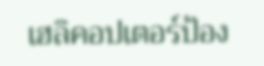เฮลิคอปเตอร์ป้อง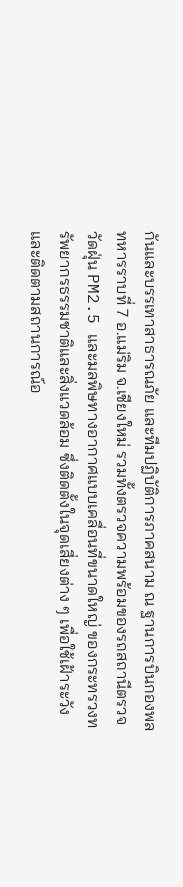กันและบรรเทาสาธารณภัย และทีมปฏิบัติการภาคสนาม ณ ฐานการบินกองพลทหารราบที่ 7 อ.แม่ริม จ.เชียงใหม่ รวมทั้งตรวจความพร้อมของรถสถานีตรวจวัดฝุ่น PM2.5 และมลพิษทางอากาศแบบเคลื่อนที่ขนาดใหญ่ ของกระทรวงทรัพยากรธรรมชาติและสิ่งแวดล้อม ซึ่งติดตั้งในจุดเสี่ยงต่าง ๆ เพื่อใช้เฝ้าระวังและติดตามสถานการณ์อ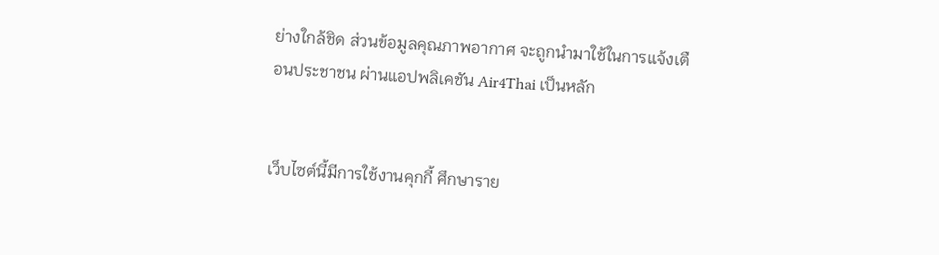ย่างใกล้ชิด ส่วนข้อมูลคุณภาพอากาศ จะถูกนำมาใช้ในการแจ้งเตือนประชาชน ผ่านแอปพลิเคชัน Air4Thai เป็นหลัก


เว็บไซต์นี้มีการใช้งานคุกกี้ ศึกษาราย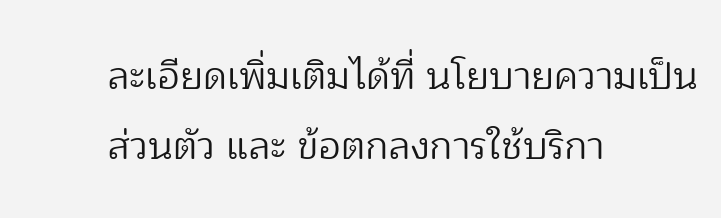ละเอียดเพิ่มเติมได้ที่ นโยบายความเป็นส่วนตัว และ ข้อตกลงการใช้บริกา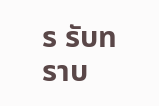ร รับทราบ